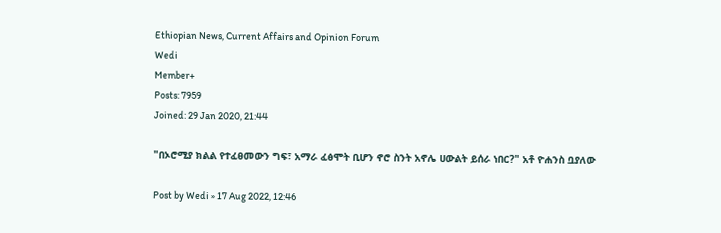Ethiopian News, Current Affairs and Opinion Forum
Wedi
Member+
Posts: 7959
Joined: 29 Jan 2020, 21:44

"በኦሮሚያ ክልል የተፈፀመውን ግፍ፣ አማራ ፈፅሞት ቢሆን ኖሮ ስንት አኖሌ ሀውልት ይሰራ ነበር?" አቶ ዮሐንስ ቧያለው

Post by Wedi » 17 Aug 2022, 12:46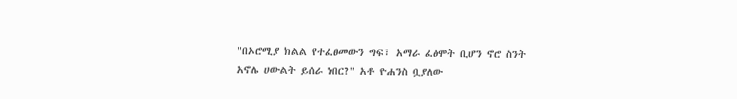"በኦሮሚያ ክልል የተፈፀመውን ግፍ፣ አማራ ፈፅሞት ቢሆን ኖሮ ስንት አኖሌ ሀውልት ይሰራ ነበር?" አቶ ዮሐንስ ቧያለው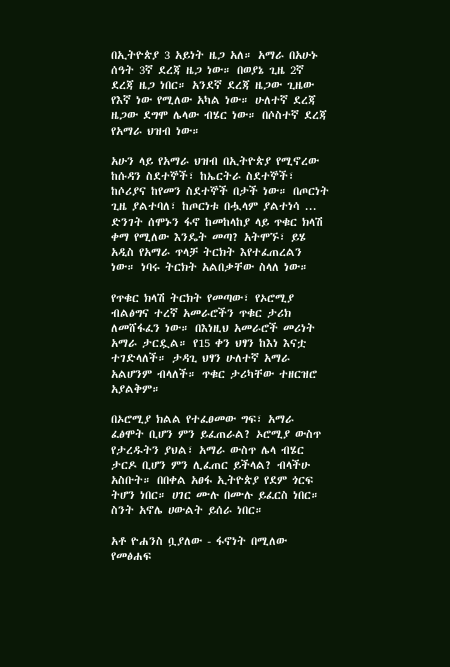በኢትዮጵያ 3 አይነት ዜጋ አለ። አማራ በአሁኑ ሰዓት 3ኛ ደረጃ ዜጋ ነው። በወያኔ ጊዜ 2ኛ ደረጃ ዜጋ ነበር። አንደኛ ደረጃ ዜጋው ጊዜው የእኛ ነው የሚለው አካል ነው። ሁለተኛ ደረጃ ዜጋው ደግሞ ሌላው ብሄር ነው። በሶስተኛ ደረጃ የአማራ ህዝብ ነው።

አሁን ላይ የአማራ ህዝብ በኢትዮጵያ የሚኖረው ከሱዳን ስደተኞች፣ ከኤርትራ ስደተኞች፣ ከሶሪያና ከየመን ስደተኞች በታች ነው። በጦርነት ጊዜ ያልተባለ፣ ከጦርነቱ በሗላም ያልተነሳ ... ድንገት ሰሞኑን ፋኖ ከመከላከያ ላይ ጥቁር ክላሽ ቀማ የሚለው እንዴት መጣ? አትሞኙ፣ ይሄ አዲስ የአማራ ጥላቻ ትርክት እየተፈጠረልን ነው። ነባሩ ትርክት አልበቃቸው ስላለ ነው።

የጥቁር ክላሽ ትርክት የመጣው፣ የኦሮሚያ ብልፅግና ተረኛ አመራሮችን ጥቁር ታሪክ ለመሸፋፈን ነው። በእነዚህ አመራሮች መሪነት አማራ ታርዷል። የ15 ቀን ህፃን ከእነ እናቷ ተገድላለች። ታዳጊ ህፃን ሁለተኛ አማራ አልሆንም ብላለች። ጥቁር ታሪካቸው ተዘርዝሮ አያልቅም።

በኦሮሚያ ክልል የተፈፀመው ግፍ፣ አማራ ፈፅሞት ቢሆን ምን ይፈጠራል? ኦሮሚያ ውስጥ የታረዱትን ያህል፣ አማራ ውስጥ ሌላ ብሄር ታርዶ ቢሆን ምን ሊፈጠር ይችላል? ብላችሁ አስቡት። በበቀል አፀፋ ኢትዮጵያ የደም ጎርፍ ትሆን ነበር። ሀገር ሙሉ በሙሉ ይፈርስ ነበር። ስንት አኖሌ ሀውልት ይሰራ ነበር።

አቶ ዮሐንስ ቧያለው - ፋኖነት በሚለው የመፅሐፍ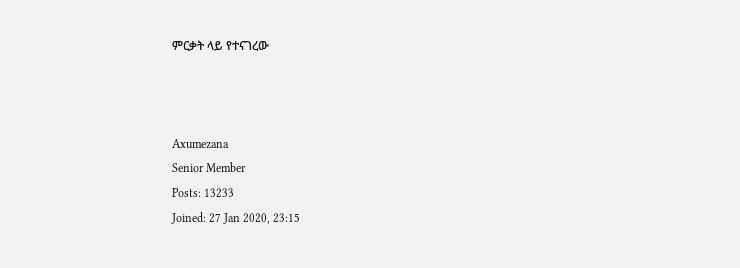ምርቃት ላይ የተናገረው



Axumezana
Senior Member
Posts: 13233
Joined: 27 Jan 2020, 23:15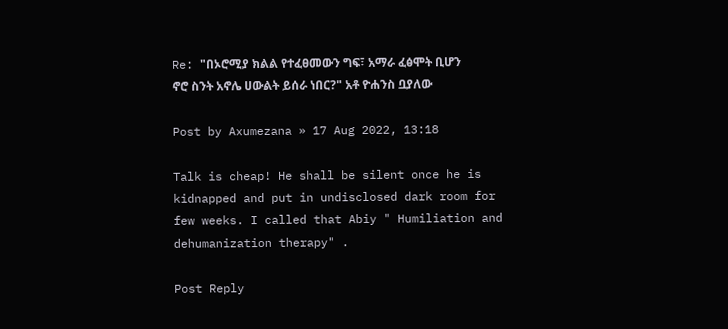Re: "በኦሮሚያ ክልል የተፈፀመውን ግፍ፣ አማራ ፈፅሞት ቢሆን ኖሮ ስንት አኖሌ ሀውልት ይሰራ ነበር?" አቶ ዮሐንስ ቧያለው

Post by Axumezana » 17 Aug 2022, 13:18

Talk is cheap! He shall be silent once he is kidnapped and put in undisclosed dark room for few weeks. I called that Abiy " Humiliation and dehumanization therapy" .

Post Reply